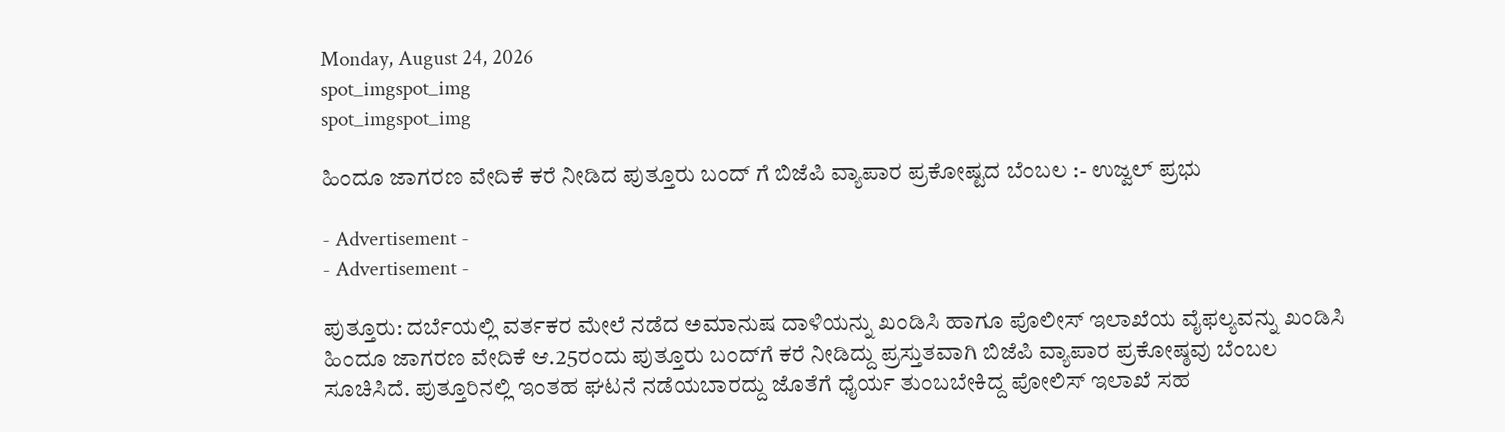Monday, August 24, 2026
spot_imgspot_img
spot_imgspot_img

ಹಿಂದೂ ಜಾಗರಣ ವೇದಿಕೆ‌ ಕರೆ ನೀಡಿದ ಪುತ್ತೂರು ಬಂದ್ ಗೆ ಬಿಜೆಪಿ ವ್ಯಾಪಾರ ಪ್ರಕೋಷ್ಟದ ಬೆಂಬಲ :- ಉಜ್ವಲ್ ಪ್ರಭು

- Advertisement -
- Advertisement -

ಪುತ್ತೂರು: ದರ್ಬೆಯಲ್ಲಿ ವರ್ತಕರ ಮೇಲೆ ನಡೆದ ಅಮಾನುಷ ದಾಳಿಯನ್ನು ಖಂಡಿಸಿ ಹಾಗೂ ಪೊಲೀಸ್ ಇಲಾಖೆಯ ವೈಫಲ್ಯವನ್ನು ಖಂಡಿಸಿ ಹಿಂದೂ ಜಾಗರಣ ವೇದಿಕೆ ಆ.25ರಂದು ಪುತ್ತೂರು ಬಂದ್‌ಗೆ ಕರೆ ನೀಡಿದ್ದು ಪ್ರಸ್ತುತವಾಗಿ ಬಿಜೆಪಿ ವ್ಯಾಪಾರ ಪ್ರಕೋಷ್ಠವು ಬೆಂಬಲ ಸೂಚಿಸಿದೆ. ಪುತ್ತೂರಿನಲ್ಲಿ ಇಂತಹ ಘಟನೆ ನಡೆಯಬಾರದ್ದು ಜೊತೆಗೆ ಧೈರ್ಯ ತುಂಬಬೇಕಿದ್ದ ಪೋಲಿಸ್ ಇಲಾಖೆ ಸಹ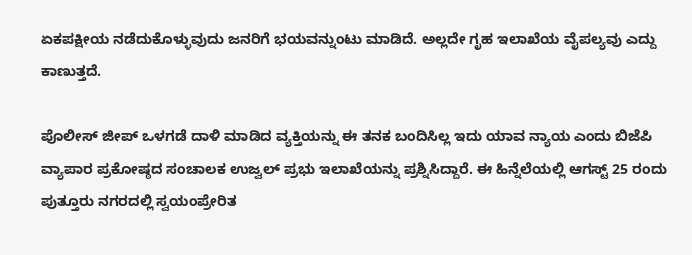ಏಕಪಕ್ಷೀಯ ನಡೆದುಕೊಳ್ಳುವುದು ಜನರಿಗೆ ಭಯವನ್ನುಂಟು ಮಾಡಿದೆ. ಅಲ್ಲದೇ ಗೃಹ ಇಲಾಖೆಯ ವೈಪಲ್ಯವು ಎದ್ದು ಕಾಣುತ್ತದೆ.

ಪೊಲೀಸ್ ಜೀಪ್ ಒಳಗಡೆ ದಾಳಿ ಮಾಡಿದ ವ್ಯಕ್ತಿಯನ್ನು ಈ ತನಕ ಬಂದಿಸಿಲ್ಲ ಇದು ಯಾವ ನ್ಯಾಯ ಎಂದು ಬಿಜೆಪಿ ವ್ಯಾಪಾರ ಪ್ರಕೋಷ್ಠದ ಸಂಚಾಲಕ ಉಜ್ವಲ್ ಪ್ರಭು ಇಲಾಖೆಯನ್ನು ಪ್ರಶ್ನಿಸಿದ್ದಾರೆ. ಈ ಹಿನ್ನೆಲೆಯಲ್ಲಿ ಆಗಸ್ಟ್ 25 ರಂದು ಪುತ್ತೂರು ನಗರದಲ್ಲಿ ಸ್ವಯಂಪ್ರೇರಿತ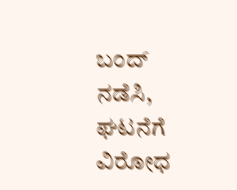ಬಂದ್ ನಡೆಸಿ, ಘಟನೆಗೆ ವಿರೋಧ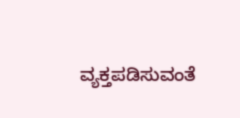ವ್ಯಕ್ತಪಡಿಸುವಂತೆ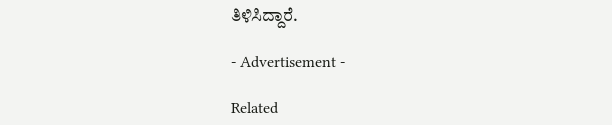ತಿಳಿಸಿದ್ದಾರೆ.

- Advertisement -

Related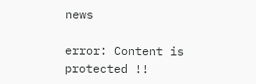news

error: Content is protected !!